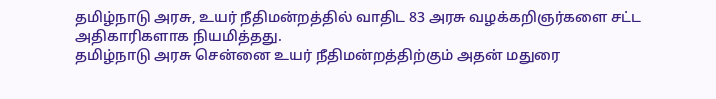தமிழ்நாடு அரசு, உயர் நீதிமன்றத்தில் வாதிட 83 அரசு வழக்கறிஞர்களை சட்ட அதிகாரிகளாக நியமித்தது.
தமிழ்நாடு அரசு சென்னை உயர் நீதிமன்றத்திற்கும் அதன் மதுரை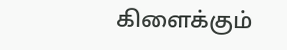கிளைக்கும்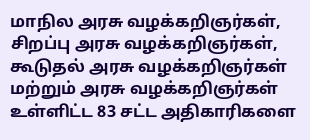மாநில அரசு வழக்கறிஞர்கள், சிறப்பு அரசு வழக்கறிஞர்கள், கூடுதல் அரசு வழக்கறிஞர்கள்
மற்றும் அரசு வழக்கறிஞர்கள் உள்ளிட்ட 83 சட்ட அதிகாரிகளை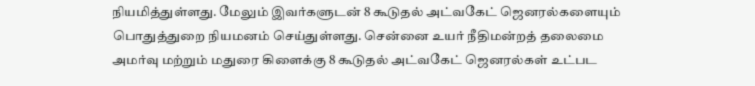நியமித்துள்ளது. மேலும் இவர்களுடன் 8 கூடுதல் அட்வகேட் ஜெனரல்களையும் பொதுத்துறை நியமனம் செய்துள்ளது. சென்னை உயர் நீதிமன்றத் தலைமை அமர்வு மற்றும் மதுரை கிளைக்கு 8 கூடுதல் அட்வகேட் ஜெனரல்கள் உட்பட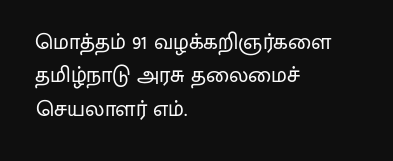மொத்தம் 91 வழக்கறிஞர்களை தமிழ்நாடு அரசு தலைமைச் செயலாளர் எம்.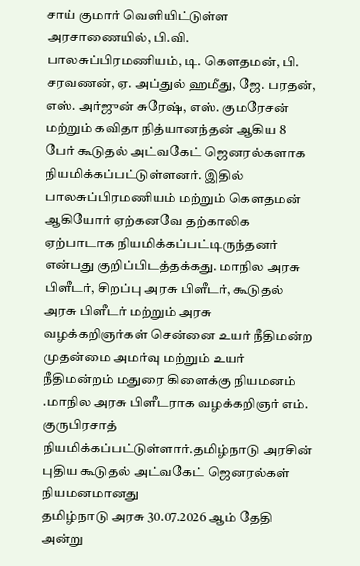சாய் குமார் வெளியிட்டுள்ள அரசாணையில், பி.வி. பாலசுப்பிரமணியம், டி. கௌதமன், பி. சரவணன், ஏ. அப்துல் ஹமீது, ஜே. பரதன், எஸ். அர்ஜுன் சுரேஷ், எஸ். குமரேசன் மற்றும் கவிதா நித்யானந்தன் ஆகிய 8 பேர் கூடுதல் அட்வகேட் ஜெனரல்களாக நியமிக்கப்பட்டுள்ளனர். இதில் பாலசுப்பிரமணியம் மற்றும் கௌதமன் ஆகியோர் ஏற்கனவே தற்காலிக ஏற்பாடாக நியமிக்கப்பட்டிருந்தனர் என்பது குறிப்பிடத்தக்கது. மாநில அரசு பிளீடர், சிறப்பு அரசு பிளீடர், கூடுதல் அரசு பிளீடர் மற்றும் அரசு வழக்கறிஞர்கள் சென்னை உயர் நீதிமன்ற முதன்மை அமர்வு மற்றும் உயர் நீதிமன்றம் மதுரை கிளைக்கு நியமனம் .மாநில அரசு பிளீடராக வழக்கறிஞர் எம். குருபிரசாத் நியமிக்கப்பட்டுள்ளார்.தமிழ்நாடு அரசின் புதிய கூடுதல் அட்வகேட் ஜெனரல்கள் நியமனமானது
தமிழ்நாடு அரசு 30.07.2026 ஆம் தேதி அன்று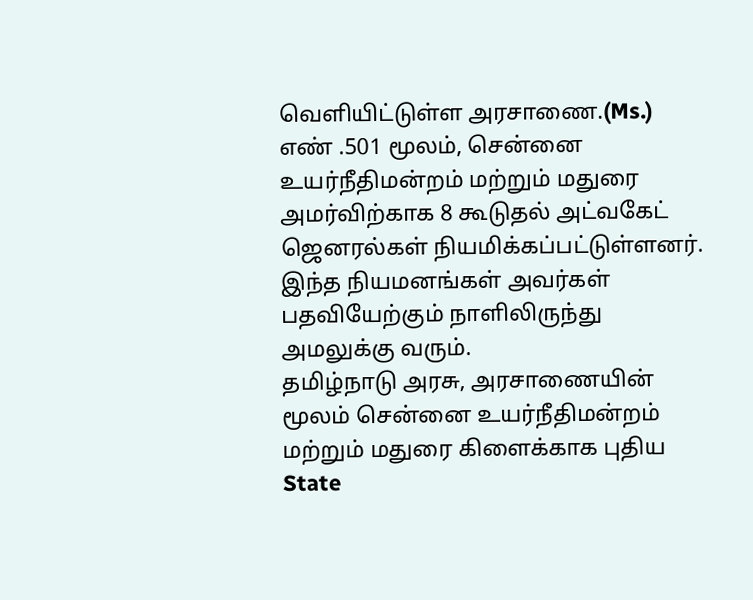வெளியிட்டுள்ள அரசாணை.(Ms.) எண் .501 மூலம், சென்னை உயர்நீதிமன்றம் மற்றும் மதுரை அமர்விற்காக 8 கூடுதல் அட்வகேட் ஜெனரல்கள் நியமிக்கப்பட்டுள்ளனர். இந்த நியமனங்கள் அவர்கள் பதவியேற்கும் நாளிலிருந்து அமலுக்கு வரும்.
தமிழ்நாடு அரசு, அரசாணையின் மூலம் சென்னை உயர்நீதிமன்றம் மற்றும் மதுரை கிளைக்காக புதிய State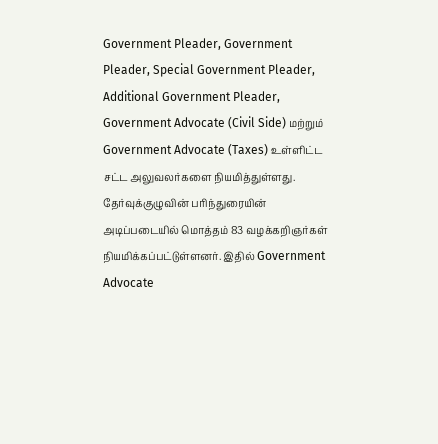Government Pleader, Government Pleader, Special Government Pleader, Additional Government Pleader, Government Advocate (Civil Side) மற்றும் Government Advocate (Taxes) உள்ளிட்ட சட்ட அலுவலர்களை நியமித்துள்ளது. தேர்வுக்குழுவின் பரிந்துரையின் அடிப்படையில் மொத்தம் 83 வழக்கறிஞர்கள் நியமிக்கப்பட்டுள்ளனர். இதில் Government Advocate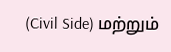(Civil Side) மற்றும்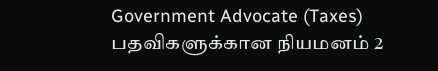Government Advocate (Taxes) பதவிகளுக்கான நியமனம் 2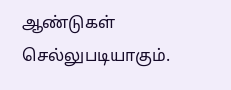ஆண்டுகள் செல்லுபடியாகும்.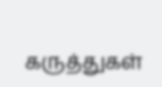கருத்துகள்